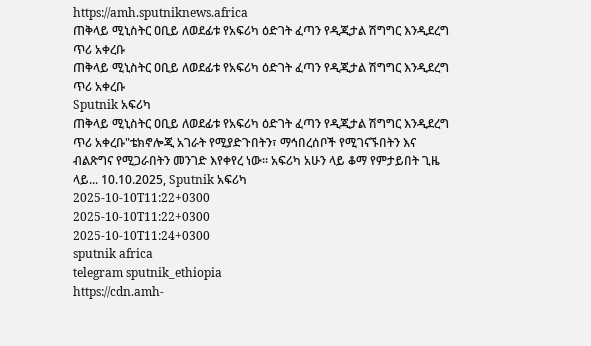https://amh.sputniknews.africa
ጠቅላይ ሚኒስትር ዐቢይ ለወደፊቱ የአፍሪካ ዕድገት ፈጣን የዲጂታል ሽግግር እንዲደረግ ጥሪ አቀረቡ
ጠቅላይ ሚኒስትር ዐቢይ ለወደፊቱ የአፍሪካ ዕድገት ፈጣን የዲጂታል ሽግግር እንዲደረግ ጥሪ አቀረቡ
Sputnik አፍሪካ
ጠቅላይ ሚኒስትር ዐቢይ ለወደፊቱ የአፍሪካ ዕድገት ፈጣን የዲጂታል ሽግግር እንዲደረግ ጥሪ አቀረቡ"ቴክኖሎጂ አገራት የሚያድጉበትን፣ ማኅበረሰቦች የሚገናኙበትን እና ብልጽግና የሚጋራበትን መንገድ እየቀየረ ነው። አፍሪካ አሁን ላይ ቆማ የምታይበት ጊዜ ላይ... 10.10.2025, Sputnik አፍሪካ
2025-10-10T11:22+0300
2025-10-10T11:22+0300
2025-10-10T11:24+0300
sputnik africa
telegram sputnik_ethiopia
https://cdn.amh-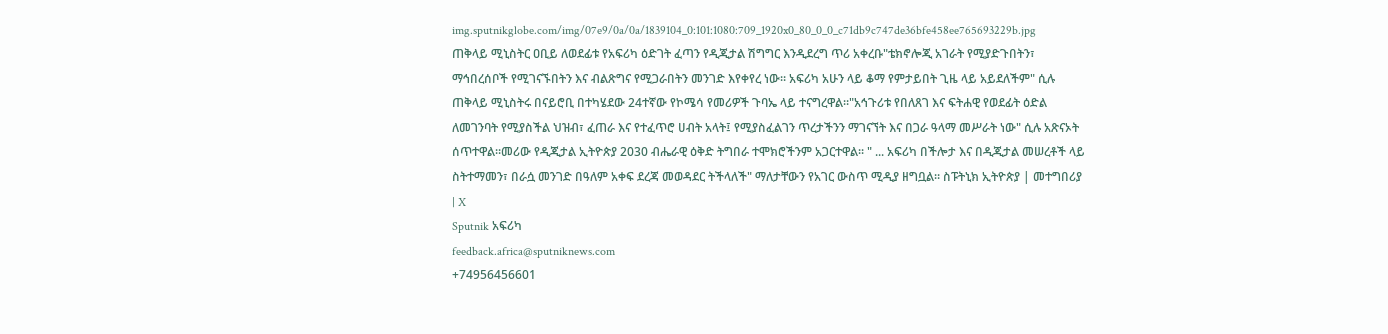img.sputnikglobe.com/img/07e9/0a/0a/1839104_0:101:1080:709_1920x0_80_0_0_c71db9c747de36bfe458ee765693229b.jpg
ጠቅላይ ሚኒስትር ዐቢይ ለወደፊቱ የአፍሪካ ዕድገት ፈጣን የዲጂታል ሽግግር እንዲደረግ ጥሪ አቀረቡ"ቴክኖሎጂ አገራት የሚያድጉበትን፣ ማኅበረሰቦች የሚገናኙበትን እና ብልጽግና የሚጋራበትን መንገድ እየቀየረ ነው። አፍሪካ አሁን ላይ ቆማ የምታይበት ጊዜ ላይ አይደለችም" ሲሉ ጠቅላይ ሚኒስትሩ በናይሮቢ በተካሄደው 24ተኛው የኮሜሳ የመሪዎች ጉባኤ ላይ ተናግረዋል።"አኅጉሪቱ የበለጸገ እና ፍትሐዊ የወደፊት ዕድል ለመገንባት የሚያስችል ህዝብ፣ ፈጠራ እና የተፈጥሮ ሀብት አላት፤ የሚያስፈልገን ጥረታችንን ማገናኘት እና በጋራ ዓላማ መሥራት ነው" ሲሉ አጽናኦት ሰጥተዋል።መሪው የዲጂታል ኢትዮጵያ 2030 ብሔራዊ ዕቅድ ትግበራ ተሞክሮችንም አጋርተዋል፡፡ " ... አፍሪካ በችሎታ እና በዲጂታል መሠረቶች ላይ ስትተማመን፣ በራሷ መንገድ በዓለም አቀፍ ደረጃ መወዳደር ትችላለች" ማለታቸውን የአገር ውስጥ ሚዲያ ዘግቧል። ስፑትኒክ ኢትዮጵያ | መተግበሪያ | X
Sputnik አፍሪካ
feedback.africa@sputniknews.com
+74956456601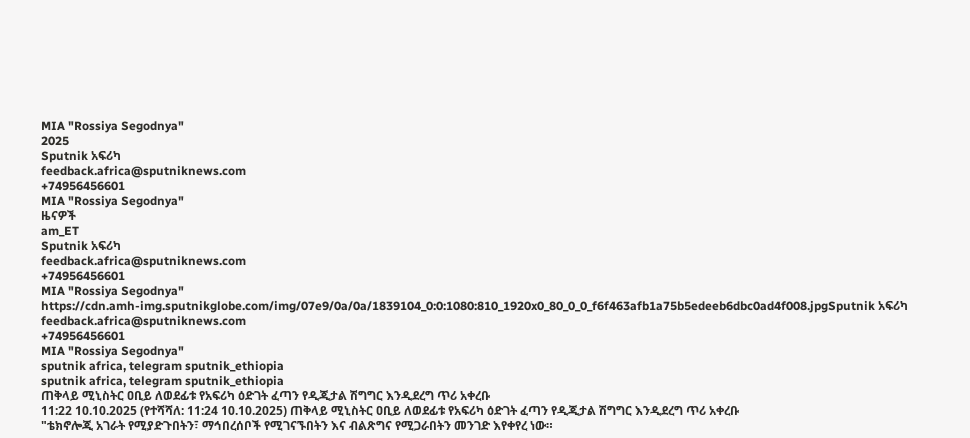MIA "Rossiya Segodnya"
2025
Sputnik አፍሪካ
feedback.africa@sputniknews.com
+74956456601
MIA "Rossiya Segodnya"
ዜናዎች
am_ET
Sputnik አፍሪካ
feedback.africa@sputniknews.com
+74956456601
MIA "Rossiya Segodnya"
https://cdn.amh-img.sputnikglobe.com/img/07e9/0a/0a/1839104_0:0:1080:810_1920x0_80_0_0_f6f463afb1a75b5edeeb6dbc0ad4f008.jpgSputnik አፍሪካ
feedback.africa@sputniknews.com
+74956456601
MIA "Rossiya Segodnya"
sputnik africa, telegram sputnik_ethiopia
sputnik africa, telegram sputnik_ethiopia
ጠቅላይ ሚኒስትር ዐቢይ ለወደፊቱ የአፍሪካ ዕድገት ፈጣን የዲጂታል ሽግግር እንዲደረግ ጥሪ አቀረቡ
11:22 10.10.2025 (የተሻሻለ: 11:24 10.10.2025) ጠቅላይ ሚኒስትር ዐቢይ ለወደፊቱ የአፍሪካ ዕድገት ፈጣን የዲጂታል ሽግግር እንዲደረግ ጥሪ አቀረቡ
"ቴክኖሎጂ አገራት የሚያድጉበትን፣ ማኅበረሰቦች የሚገናኙበትን እና ብልጽግና የሚጋራበትን መንገድ እየቀየረ ነው።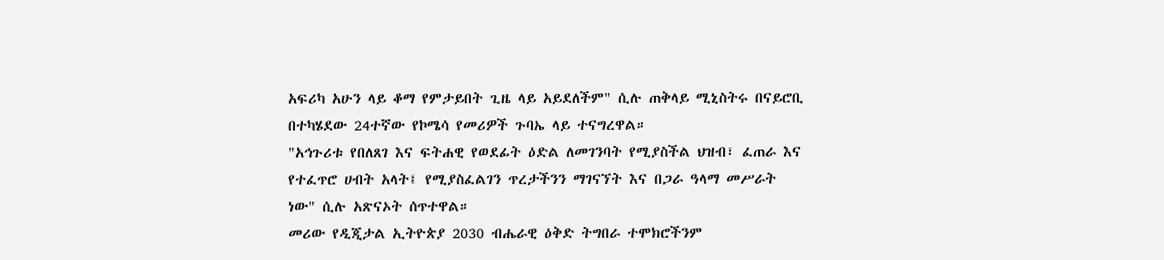አፍሪካ አሁን ላይ ቆማ የምታይበት ጊዜ ላይ አይደለችም" ሲሉ ጠቅላይ ሚኒስትሩ በናይሮቢ በተካሄደው 24ተኛው የኮሜሳ የመሪዎች ጉባኤ ላይ ተናግረዋል።
"አኅጉሪቱ የበለጸገ እና ፍትሐዊ የወደፊት ዕድል ለመገንባት የሚያስችል ህዝብ፣ ፈጠራ እና የተፈጥሮ ሀብት አላት፤ የሚያስፈልገን ጥረታችንን ማገናኘት እና በጋራ ዓላማ መሥራት ነው" ሲሉ አጽናኦት ሰጥተዋል።
መሪው የዲጂታል ኢትዮጵያ 2030 ብሔራዊ ዕቅድ ትግበራ ተሞክሮችንም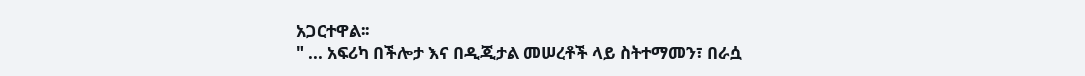አጋርተዋል፡፡
" ... አፍሪካ በችሎታ እና በዲጂታል መሠረቶች ላይ ስትተማመን፣ በራሷ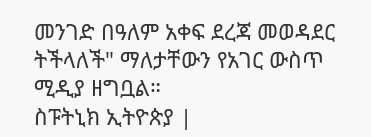መንገድ በዓለም አቀፍ ደረጃ መወዳደር ትችላለች" ማለታቸውን የአገር ውስጥ ሚዲያ ዘግቧል።
ስፑትኒክ ኢትዮጵያ |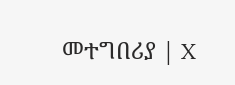መተግበሪያ | X